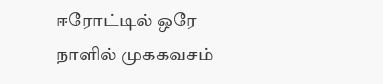ஈரோட்டில் ஒரே நாளில் முககவசம்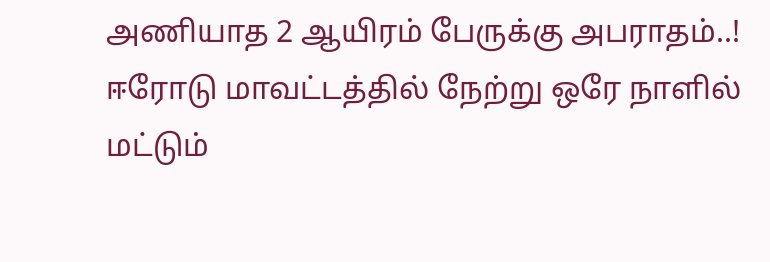அணியாத 2 ஆயிரம் பேருக்கு அபராதம்..!
ஈரோடு மாவட்டத்தில் நேற்று ஒரே நாளில் மட்டும்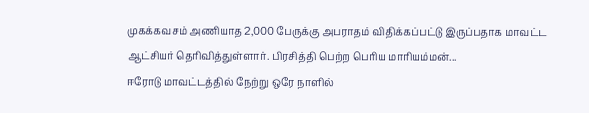முகக்கவசம் அணியாத 2,000 பேருக்கு அபராதம் விதிக்கப்பட்டு இருப்பதாக மாவட்ட ஆட்சியர் தெரிவித்துள்ளார். பிரசித்தி பெற்ற பெரிய மாரியம்மன்...
ஈரோடு மாவட்டத்தில் நேற்று ஒரே நாளில்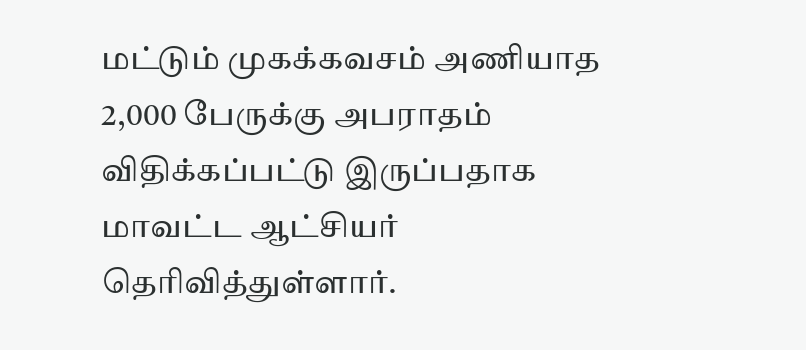மட்டும் முகக்கவசம் அணியாத 2,000 பேருக்கு அபராதம் விதிக்கப்பட்டு இருப்பதாக மாவட்ட ஆட்சியர் தெரிவித்துள்ளார்.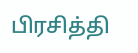பிரசித்தி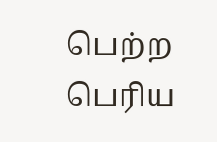பெற்ற பெரிய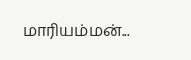மாரியம்மன்...